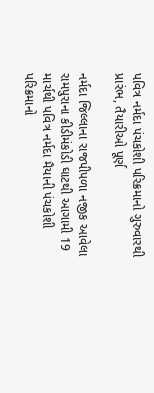પવિત્ર નર્મદા પંચકોશી પરિક્રમાનો ગુરુવારથી પ્રારંભ, તૈયારીઓ પૂર્ણ

નર્મદા જિલ્લાના રાજપીપળા નજીક આવેલા રામપુરાના કીડીમંકોડી ઘાટથી આગામી 19 માર્ચથી પવિત્ર નર્મદા મૈયાની પંચકોશી પરિક્રમાનો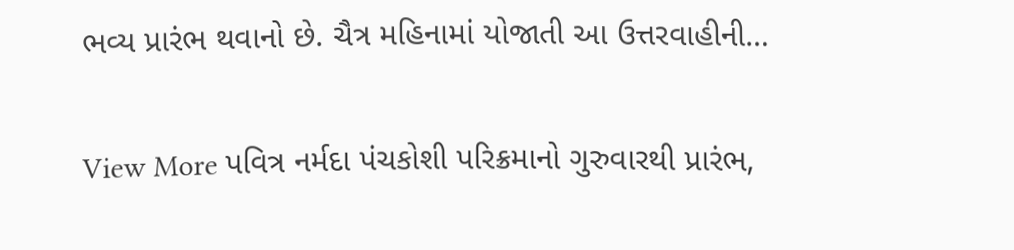ભવ્ય પ્રારંભ થવાનો છે. ચૈત્ર મહિનામાં યોજાતી આ ઉત્તરવાહીની…

View More પવિત્ર નર્મદા પંચકોશી પરિક્રમાનો ગુરુવારથી પ્રારંભ,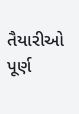તૈયારીઓ પૂર્ણ